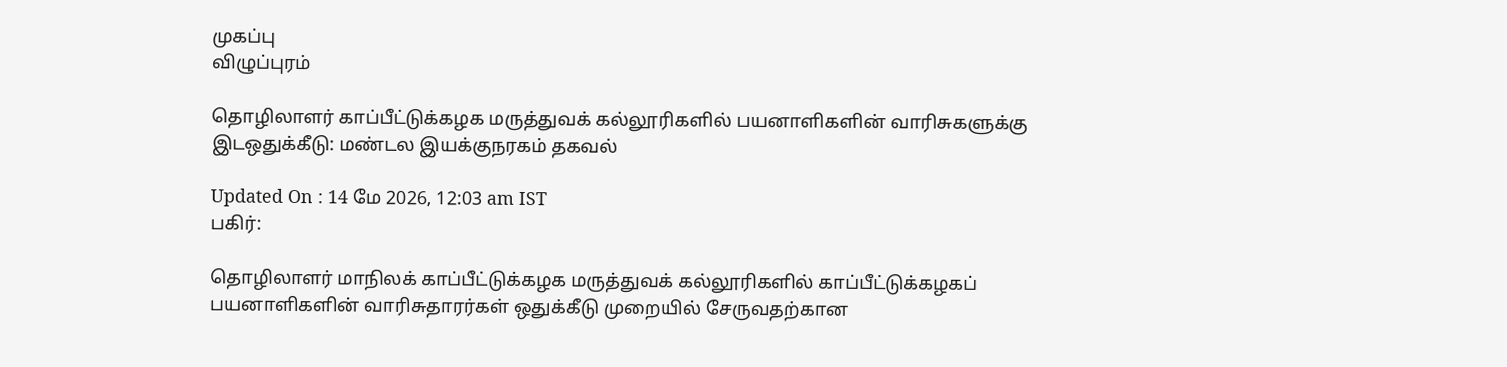முகப்பு
விழுப்புரம்

தொழிலாளர் காப்பீட்டுக்கழக மருத்துவக் கல்லூரிகளில் பயனாளிகளின் வாரிசுகளுக்கு இடஒதுக்கீடு: மண்டல இயக்குநரகம் தகவல்

Updated On : 14 மே 2026, 12:03 am IST
பகிர்:

தொழிலாளர் மாநிலக் காப்பீட்டுக்கழக மருத்துவக் கல்லூரிகளில் காப்பீட்டுக்கழகப் பயனாளிகளின் வாரிசுதாரர்கள் ஒதுக்கீடு முறையில் சேருவதற்கான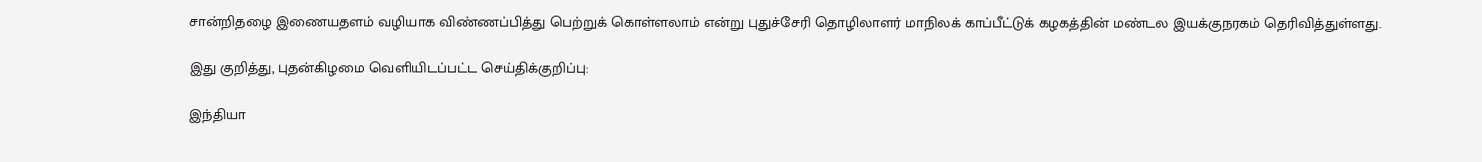சான்றிதழை இணையதளம் வழியாக விண்ணப்பித்து பெற்றுக் கொள்ளலாம் என்று புதுச்சேரி தொழிலாளர் மாநிலக் காப்பீட்டுக் கழகத்தின் மண்டல இயக்குநரகம் தெரிவித்துள்ளது.

இது குறித்து, புதன்கிழமை வெளியிடப்பட்ட செய்திக்குறிப்பு:

இந்தியா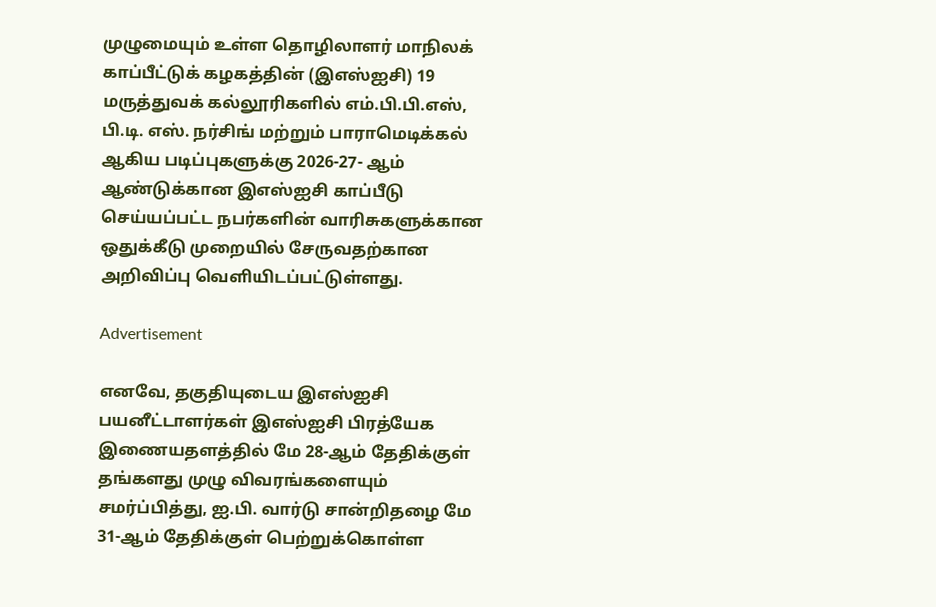முழுமையும் உள்ள தொழிலாளர் மாநிலக் காப்பீட்டுக் கழகத்தின் (இஎஸ்ஐசி) 19 மருத்துவக் கல்லூரிகளில் எம்.பி.பி.எஸ், பி.டி. எஸ். நர்சிங் மற்றும் பாராமெடிக்கல் ஆகிய படிப்புகளுக்கு 2026-27- ஆம் ஆண்டுக்கான இஎஸ்ஐசி காப்பீடு செய்யப்பட்ட நபர்களின் வாரிசுகளுக்கான ஒதுக்கீடு முறையில் சேருவதற்கான அறிவிப்பு வெளியிடப்பட்டுள்ளது.

Advertisement

எனவே, தகுதியுடைய இஎஸ்ஐசி பயனீட்டாளர்கள் இஎஸ்ஐசி பிரத்யேக இணையதளத்தில் மே 28-ஆம் தேதிக்குள் தங்களது முழு விவரங்களையும் சமர்ப்பித்து, ஐ.பி. வார்டு சான்றிதழை மே 31-ஆம் தேதிக்குள் பெற்றுக்கொள்ள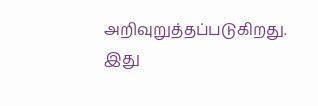அறிவுறுத்தப்படுகிறது. இது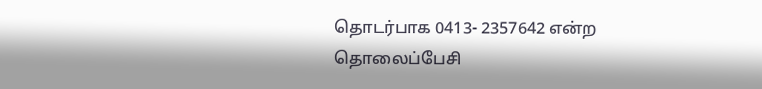தொடர்பாக 0413- 2357642 என்ற தொலைப்பேசி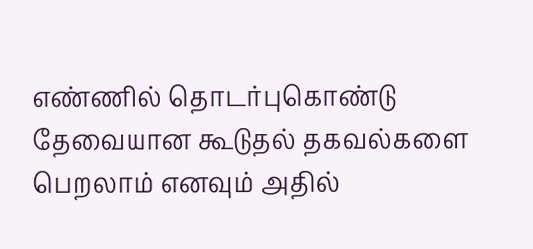எண்ணில் தொடர்புகொண்டு தேவையான கூடுதல் தகவல்களை பெறலாம் எனவும் அதில்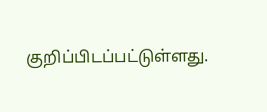குறிப்பிடப்பட்டுள்ளது.